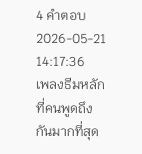4 คำตอบ2026-05-21 14:17:36
เพลงธีมหลักที่คนพูดถึงกันมากที่สุด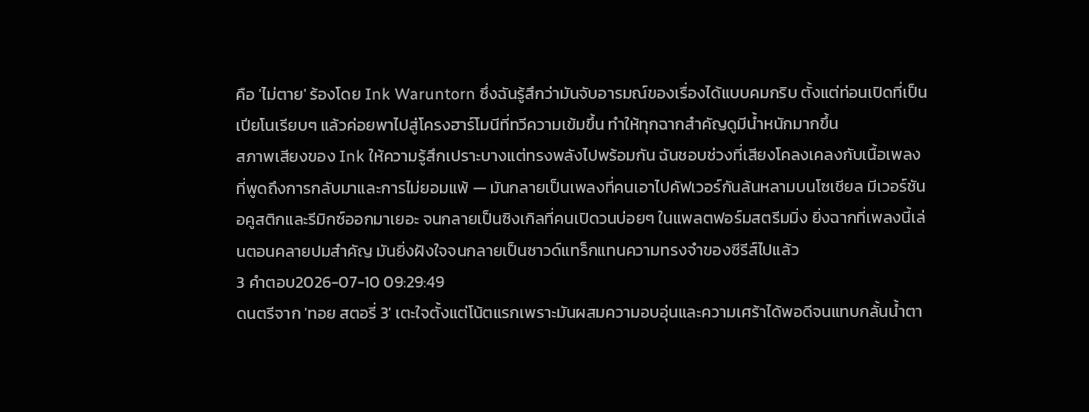คือ 'ไม่ตาย' ร้องโดย Ink Waruntorn ซึ่งฉันรู้สึกว่ามันจับอารมณ์ของเรื่องได้แบบคมกริบ ตั้งแต่ท่อนเปิดที่เป็นเปียโนเรียบๆ แล้วค่อยพาไปสู่โครงฮาร์โมนีที่ทวีความเข้มขึ้น ทำให้ทุกฉากสำคัญดูมีน้ำหนักมากขึ้น
สภาพเสียงของ Ink ให้ความรู้สึกเปราะบางแต่ทรงพลังไปพร้อมกัน ฉันชอบช่วงที่เสียงโคลงเคลงกับเนื้อเพลงที่พูดถึงการกลับมาและการไม่ยอมแพ้ — มันกลายเป็นเพลงที่คนเอาไปคัฟเวอร์กันล้นหลามบนโซเชียล มีเวอร์ชันอคูสติกและรีมิกซ์ออกมาเยอะ จนกลายเป็นซิงเกิลที่คนเปิดวนบ่อยๆ ในแพลตฟอร์มสตรีมมิ่ง ยิ่งฉากที่เพลงนี้เล่นตอนคลายปมสำคัญ มันยิ่งฝังใจจนกลายเป็นซาวด์แทร็กแทนความทรงจำของซีรีส์ไปแล้ว
3 คำตอบ2026-07-10 09:29:49
ดนตรีจาก 'ทอย สตอรี่ 3' เตะใจตั้งแต่โน้ตแรกเพราะมันผสมความอบอุ่นและความเศร้าได้พอดีจนแทบกลั้นน้ำตา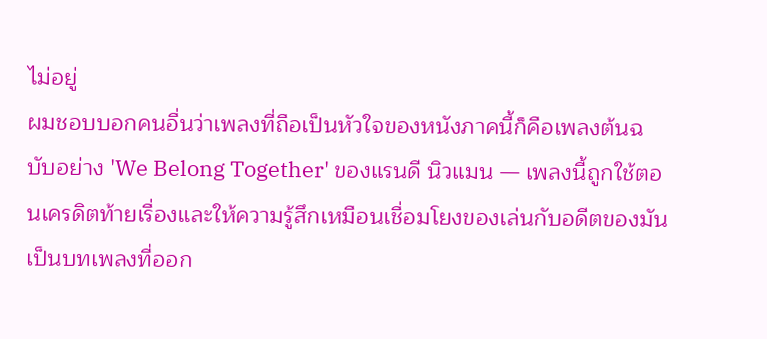ไม่อยู่
ผมชอบบอกคนอื่นว่าเพลงที่ถือเป็นหัวใจของหนังภาคนี้ก็คือเพลงต้นฉบับอย่าง 'We Belong Together' ของแรนดี นิวแมน — เพลงนี้ถูกใช้ตอนเครดิตท้ายเรื่องและให้ความรู้สึกเหมือนเชื่อมโยงของเล่นกับอดีตของมัน เป็นบทเพลงที่ออก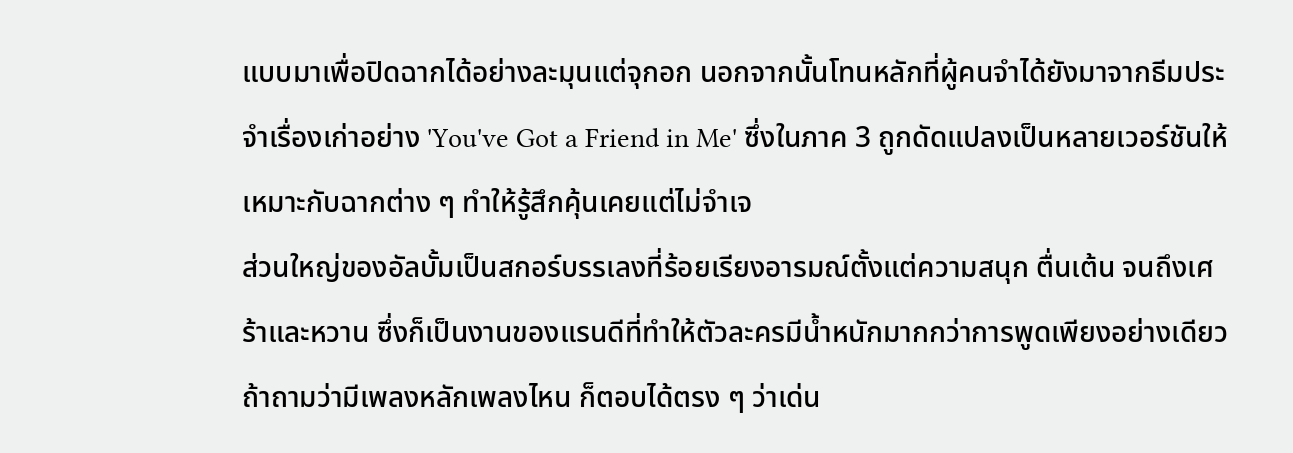แบบมาเพื่อปิดฉากได้อย่างละมุนแต่จุกอก นอกจากนั้นโทนหลักที่ผู้คนจำได้ยังมาจากธีมประจำเรื่องเก่าอย่าง 'You've Got a Friend in Me' ซึ่งในภาค 3 ถูกดัดแปลงเป็นหลายเวอร์ชันให้เหมาะกับฉากต่าง ๆ ทำให้รู้สึกคุ้นเคยแต่ไม่จำเจ
ส่วนใหญ่ของอัลบั้มเป็นสกอร์บรรเลงที่ร้อยเรียงอารมณ์ตั้งแต่ความสนุก ตื่นเต้น จนถึงเศร้าและหวาน ซึ่งก็เป็นงานของแรนดีที่ทำให้ตัวละครมีน้ำหนักมากกว่าการพูดเพียงอย่างเดียว ถ้าถามว่ามีเพลงหลักเพลงไหน ก็ตอบได้ตรง ๆ ว่าเด่น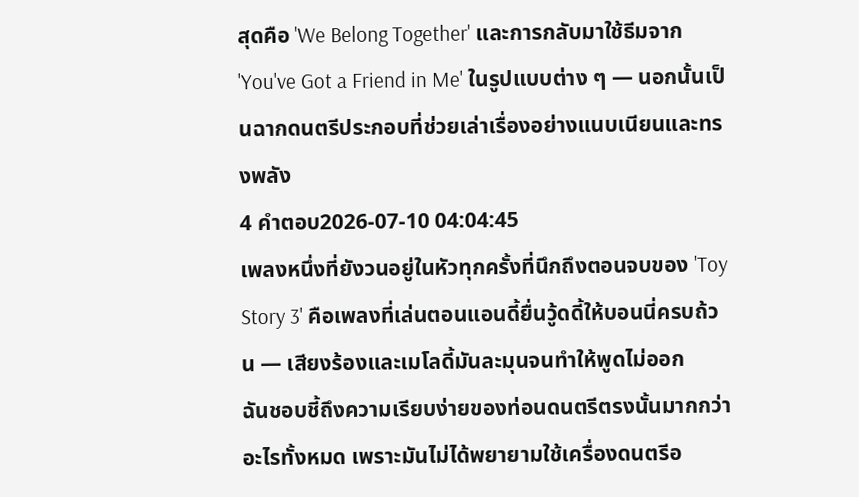สุดคือ 'We Belong Together' และการกลับมาใช้ธีมจาก 'You've Got a Friend in Me' ในรูปแบบต่าง ๆ — นอกนั้นเป็นฉากดนตรีประกอบที่ช่วยเล่าเรื่องอย่างแนบเนียนและทรงพลัง
4 คำตอบ2026-07-10 04:04:45
เพลงหนึ่งที่ยังวนอยู่ในหัวทุกครั้งที่นึกถึงตอนจบของ 'Toy Story 3' คือเพลงที่เล่นตอนแอนดี้ยื่นวู้ดดี้ให้บอนนี่ครบถ้วน — เสียงร้องและเมโลดี้มันละมุนจนทำให้พูดไม่ออก
ฉันชอบชี้ถึงความเรียบง่ายของท่อนดนตรีตรงนั้นมากกว่าอะไรทั้งหมด เพราะมันไม่ได้พยายามใช้เครื่องดนตรีอ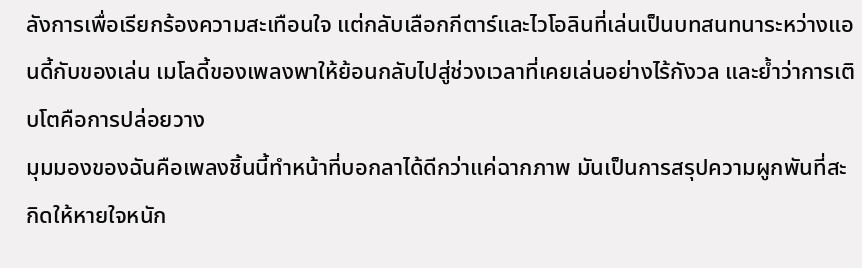ลังการเพื่อเรียกร้องความสะเทือนใจ แต่กลับเลือกกีตาร์และไวโอลินที่เล่นเป็นบทสนทนาระหว่างแอนดี้กับของเล่น เมโลดี้ของเพลงพาให้ย้อนกลับไปสู่ช่วงเวลาที่เคยเล่นอย่างไร้กังวล และย้ำว่าการเติบโตคือการปล่อยวาง
มุมมองของฉันคือเพลงชิ้นนี้ทำหน้าที่บอกลาได้ดีกว่าแค่ฉากภาพ มันเป็นการสรุปความผูกพันที่สะกิดให้หายใจหนัก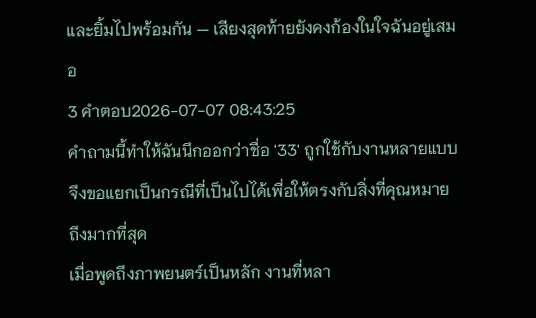และยิ้มไปพร้อมกัน — เสียงสุดท้ายยังคงก้องในใจฉันอยู่เสมอ
3 คำตอบ2026-07-07 08:43:25
คำถามนี้ทำให้ฉันนึกออกว่าชื่อ '33' ถูกใช้กับงานหลายแบบ จึงขอแยกเป็นกรณีที่เป็นไปได้เพื่อให้ตรงกับสิ่งที่คุณหมายถึงมากที่สุด
เมื่อพูดถึงภาพยนตร์เป็นหลัก งานที่หลา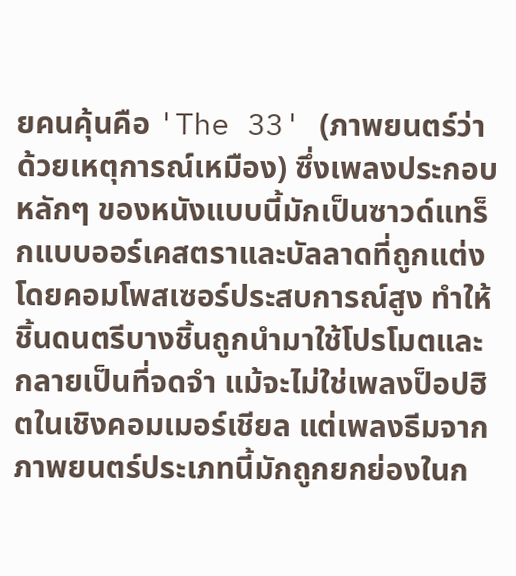ยคนคุ้นคือ 'The 33' (ภาพยนตร์ว่าด้วยเหตุการณ์เหมือง) ซึ่งเพลงประกอบหลักๆ ของหนังแบบนี้มักเป็นซาวด์แทร็กแบบออร์เคสตราและบัลลาดที่ถูกแต่งโดยคอมโพสเซอร์ประสบการณ์สูง ทำให้ชิ้นดนตรีบางชิ้นถูกนำมาใช้โปรโมตและกลายเป็นที่จดจำ แม้จะไม่ใช่เพลงป็อปฮิตในเชิงคอมเมอร์เชียล แต่เพลงธีมจากภาพยนตร์ประเภทนี้มักถูกยกย่องในก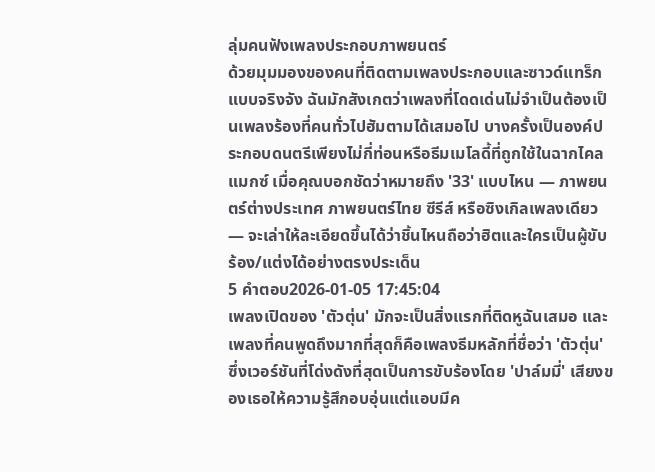ลุ่มคนฟังเพลงประกอบภาพยนตร์
ด้วยมุมมองของคนที่ติดตามเพลงประกอบและซาวด์แทร็กแบบจริงจัง ฉันมักสังเกตว่าเพลงที่โดดเด่นไม่จำเป็นต้องเป็นเพลงร้องที่คนทั่วไปฮัมตามได้เสมอไป บางครั้งเป็นองค์ประกอบดนตรีเพียงไม่กี่ท่อนหรือธีมเมโลดี้ที่ถูกใช้ในฉากไคลแมกซ์ เมื่อคุณบอกชัดว่าหมายถึง '33' แบบไหน — ภาพยนตร์ต่างประเทศ ภาพยนตร์ไทย ซีรีส์ หรือซิงเกิลเพลงเดียว — จะเล่าให้ละเอียดขึ้นได้ว่าชิ้นไหนถือว่าฮิตและใครเป็นผู้ขับร้อง/แต่งได้อย่างตรงประเด็น
5 คำตอบ2026-01-05 17:45:04
เพลงเปิดของ 'ตัวตุ่น' มักจะเป็นสิ่งแรกที่ติดหูฉันเสมอ และเพลงที่คนพูดถึงมากที่สุดก็คือเพลงธีมหลักที่ชื่อว่า 'ตัวตุ่น' ซึ่งเวอร์ชันที่โด่งดังที่สุดเป็นการขับร้องโดย 'ปาล์มมี่' เสียงของเธอให้ความรู้สึกอบอุ่นแต่แอบมีค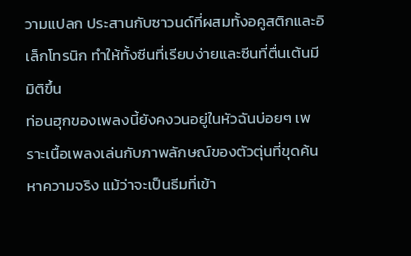วามแปลก ประสานกับซาวนด์ที่ผสมทั้งอคูสติกและอิเล็กโทรนิก ทำให้ทั้งซีนที่เรียบง่ายและซีนที่ตื่นเต้นมีมิติขึ้น
ท่อนฮุกของเพลงนี้ยังคงวนอยู่ในหัวฉันบ่อยๆ เพราะเนื้อเพลงเล่นกับภาพลักษณ์ของตัวตุ่นที่ขุดค้นหาความจริง แม้ว่าจะเป็นธีมที่เข้า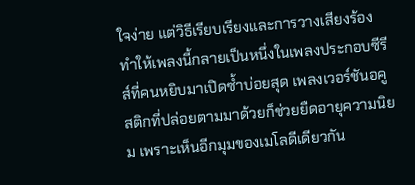ใจง่าย แต่วิธีเรียบเรียงและการวางเสียงร้องทำให้เพลงนี้กลายเป็นหนึ่งในเพลงประกอบซีรีส์ที่คนหยิบมาเปิดซ้ำบ่อยสุด เพลงเวอร์ชันอคูสติกที่ปล่อยตามมาด้วยก็ช่วยยืดอายุความนิยม เพราะเห็นอีกมุมของเมโลดีเดียวกัน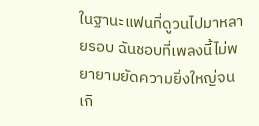ในฐานะแฟนที่ดูวนไปมาหลายรอบ ฉันชอบที่เพลงนี้ไม่พยายามยัดความยิ่งใหญ่จนเกิ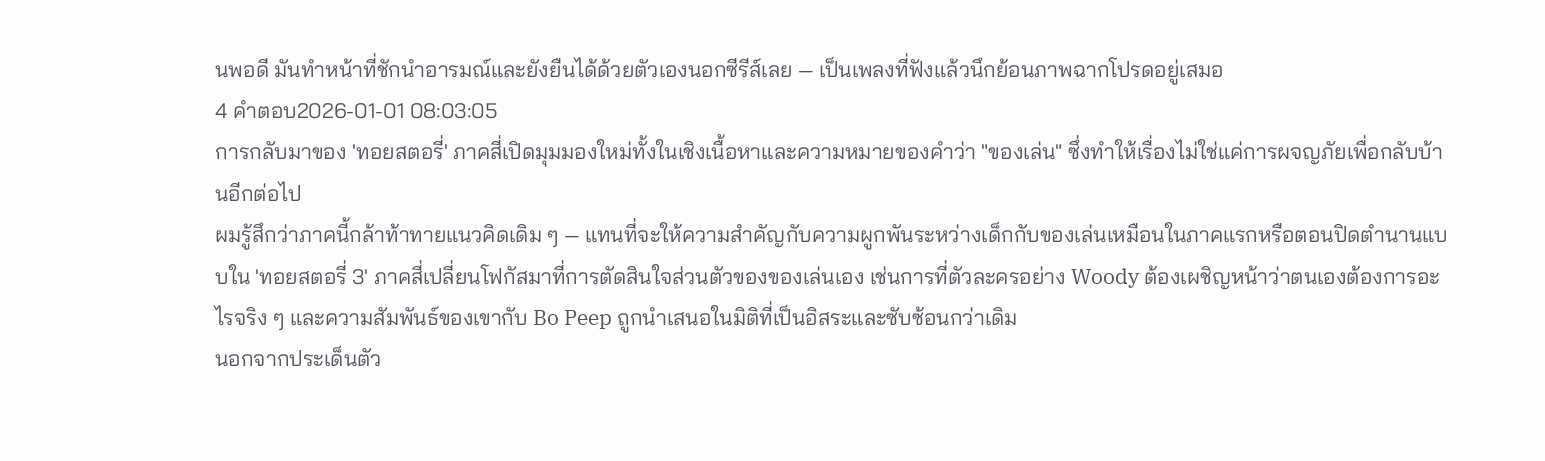นพอดี มันทำหน้าที่ชักนำอารมณ์และยังยืนได้ด้วยตัวเองนอกซีรีส์เลย — เป็นเพลงที่ฟังแล้วนึกย้อนภาพฉากโปรดอยู่เสมอ
4 คำตอบ2026-01-01 08:03:05
การกลับมาของ 'ทอยสตอรี่' ภาคสี่เปิดมุมมองใหม่ทั้งในเชิงเนื้อหาและความหมายของคำว่า "ของเล่น" ซึ่งทำให้เรื่องไม่ใช่แค่การผจญภัยเพื่อกลับบ้านอีกต่อไป
ผมรู้สึกว่าภาคนี้กล้าท้าทายแนวคิดเดิม ๆ — แทนที่จะให้ความสำคัญกับความผูกพันระหว่างเด็กกับของเล่นเหมือนในภาคแรกหรือตอนปิดตำนานแบบใน 'ทอยสตอรี่ 3' ภาคสี่เปลี่ยนโฟกัสมาที่การตัดสินใจส่วนตัวของของเล่นเอง เช่นการที่ตัวละครอย่าง Woody ต้องเผชิญหน้าว่าตนเองต้องการอะไรจริง ๆ และความสัมพันธ์ของเขากับ Bo Peep ถูกนำเสนอในมิติที่เป็นอิสระและซับซ้อนกว่าเดิม
นอกจากประเด็นตัว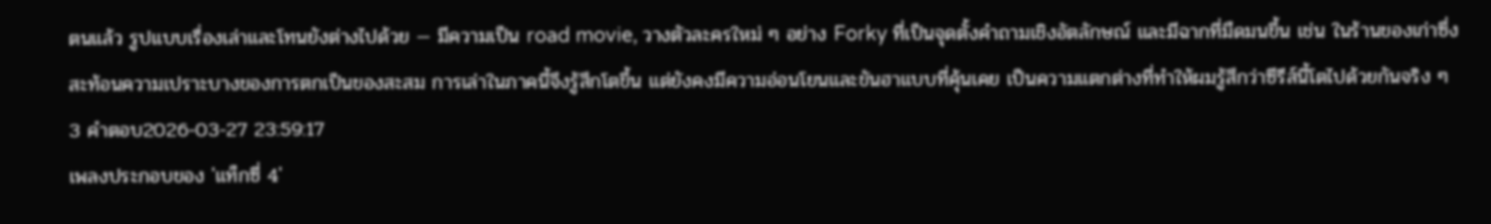ตนแล้ว รูปแบบเรื่องเล่าและโทนยังต่างไปด้วย — มีความเป็น road movie, วางตัวละครใหม่ ๆ อย่าง Forky ที่เป็นจุดตั้งคำถามเชิงอัตลักษณ์ และมีฉากที่มืดมนขึ้น เช่น ในร้านของเก่าซึ่งสะท้อนความเปราะบางของการตกเป็นของสะสม การเล่าในภาคนี้จึงรู้สึกโตขึ้น แต่ยังคงมีความอ่อนโยนและขันฮาแบบที่คุ้นเคย เป็นความแตกต่างที่ทำให้ผมรู้สึกว่าซีรีส์นี้โตไปด้วยกันจริง ๆ
3 คำตอบ2026-03-27 23:59:17
เพลงประกอบของ 'แท็กซี่ 4'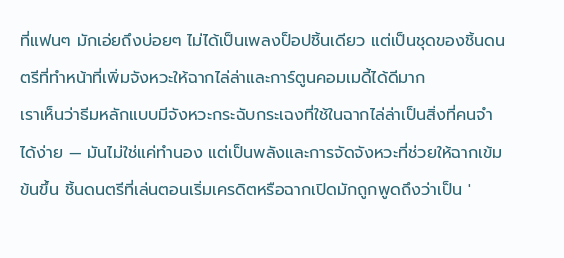ที่แฟนๆ มักเอ่ยถึงบ่อยๆ ไม่ได้เป็นเพลงป็อปชิ้นเดียว แต่เป็นชุดของชิ้นดนตรีที่ทำหน้าที่เพิ่มจังหวะให้ฉากไล่ล่าและการ์ตูนคอมเมดี้ได้ดีมาก
เราเห็นว่าธีมหลักแบบมีจังหวะกระฉับกระเฉงที่ใช้ในฉากไล่ล่าเป็นสิ่งที่คนจำได้ง่าย — มันไม่ใช่แค่ทำนอง แต่เป็นพลังและการจัดจังหวะที่ช่วยให้ฉากเข้มข้นขึ้น ชิ้นดนตรีที่เล่นตอนเริ่มเครดิตหรือฉากเปิดมักถูกพูดถึงว่าเป็น '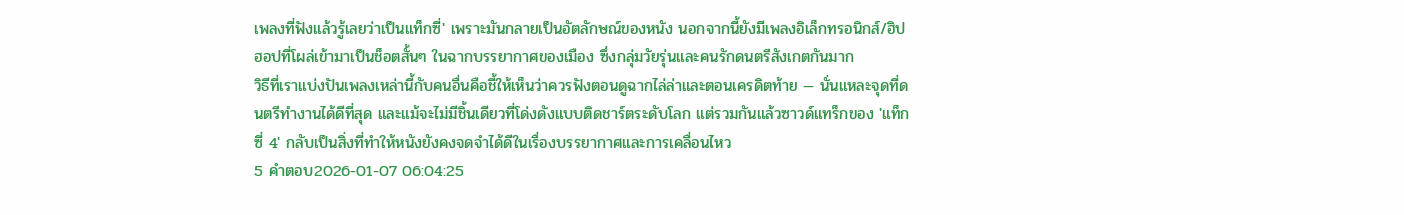เพลงที่ฟังแล้วรู้เลยว่าเป็นแท็กซี่' เพราะมันกลายเป็นอัตลักษณ์ของหนัง นอกจากนี้ยังมีเพลงอิเล็กทรอนิกส์/ฮิปฮอปที่โผล่เข้ามาเป็นช็อตสั้นๆ ในฉากบรรยากาศของเมือง ซึ่งกลุ่มวัยรุ่นและคนรักดนตรีสังเกตกันมาก
วิธีที่เราแบ่งปันเพลงเหล่านี้กับคนอื่นคือชี้ให้เห็นว่าควรฟังตอนดูฉากไล่ล่าและตอนเครดิตท้าย — นั่นแหละจุดที่ดนตรีทำงานได้ดีที่สุด และแม้จะไม่มีชิ้นเดียวที่โด่งดังแบบติดชาร์ตระดับโลก แต่รวมกันแล้วซาวด์แทร็กของ 'แท็กซี่ 4' กลับเป็นสิ่งที่ทำให้หนังยังคงจดจำได้ดีในเรื่องบรรยากาศและการเคลื่อนไหว
5 คำตอบ2026-01-07 06:04:25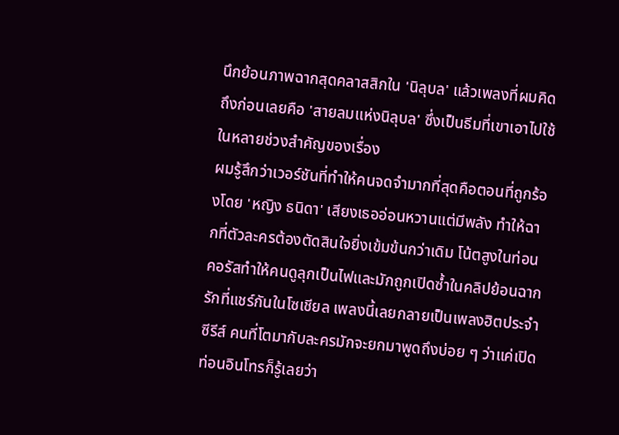นึกย้อนภาพฉากสุดคลาสสิกใน 'นิลุบล' แล้วเพลงที่ผมคิดถึงก่อนเลยคือ 'สายลมแห่งนิลุบล' ซึ่งเป็นธีมที่เขาเอาไปใช้ในหลายช่วงสำคัญของเรื่อง
ผมรู้สึกว่าเวอร์ชันที่ทำให้คนจดจำมากที่สุดคือตอนที่ถูกร้องโดย 'หญิง ธนิดา' เสียงเธออ่อนหวานแต่มีพลัง ทำให้ฉากที่ตัวละครต้องตัดสินใจยิ่งเข้มข้นกว่าเดิม โน้ตสูงในท่อนคอรัสทำให้คนดูลุกเป็นไฟและมักถูกเปิดซ้ำในคลิปย้อนฉากรักที่แชร์กันในโซเชียล เพลงนี้เลยกลายเป็นเพลงฮิตประจำซีรีส์ คนที่โตมากับละครมักจะยกมาพูดถึงบ่อย ๆ ว่าแค่เปิดท่อนอินโทรก็รู้เลยว่า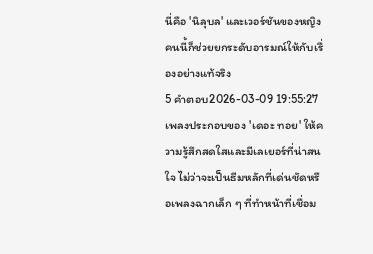นี่คือ 'นิลุบล' และเวอร์ชันของหญิงคนนี้ก็ช่วยยกระดับอารมณ์ให้กับเรื่องอย่างแท้จริง
5 คำตอบ2026-03-09 19:55:27
เพลงประกอบของ 'เดอะ ทอย' ให้ความรู้สึกสดใสและมีเลเยอร์ที่น่าสนใจ ไม่ว่าจะเป็นธีมหลักที่เด่นชัดหรือเพลงฉากเล็ก ๆ ที่ทำหน้าที่เชื่อม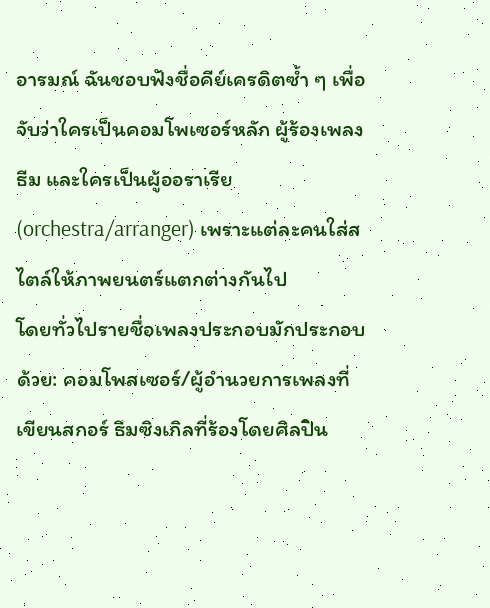อารมณ์ ฉันชอบฟังชื่อคีย์เครดิตซ้ำ ๆ เพื่อจับว่าใครเป็นคอมโพเซอร์หลัก ผู้ร้องเพลงธีม และใครเป็นผู้ออราเรีย (orchestra/arranger) เพราะแต่ละคนใส่สไตล์ให้ภาพยนตร์แตกต่างกันไป
โดยทั่วไปรายชื่อเพลงประกอบมักประกอบด้วย: คอมโพสเซอร์/ผู้อำนวยการเพลงที่เขียนสกอร์ ธีมซิงเกิลที่ร้องโดยศิลปิน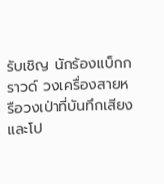รับเชิญ นักร้องแบ็กกราวด์ วงเครื่องสายหรือวงเป่าที่บันทึกเสียง และโป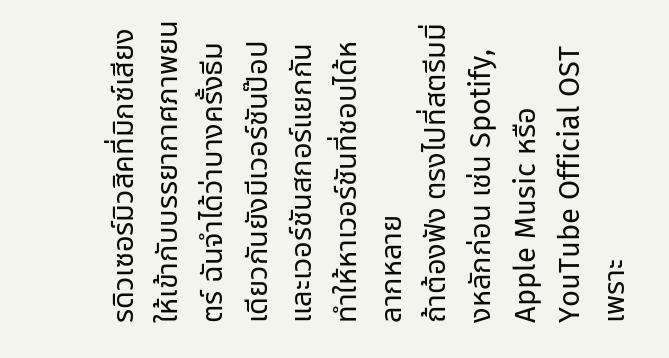รดิวเซอร์มิวสิคที่มิกซ์เสียงให้เข้ากับบรรยากาศภาพยนตร์ ฉันจำได้ว่าบางครั้งธีมเดียวกันยังมีเวอร์ชันป๊อปและเวอร์ชันสกอร์แยกกัน ทำให้หาเวอร์ชันที่ชอบได้หลากหลาย
ถ้าต้องฟัง ตรงไปที่สตรีมมิ่งหลักก่อน เช่น Spotify, Apple Music หรือ YouTube Official OST เพราะ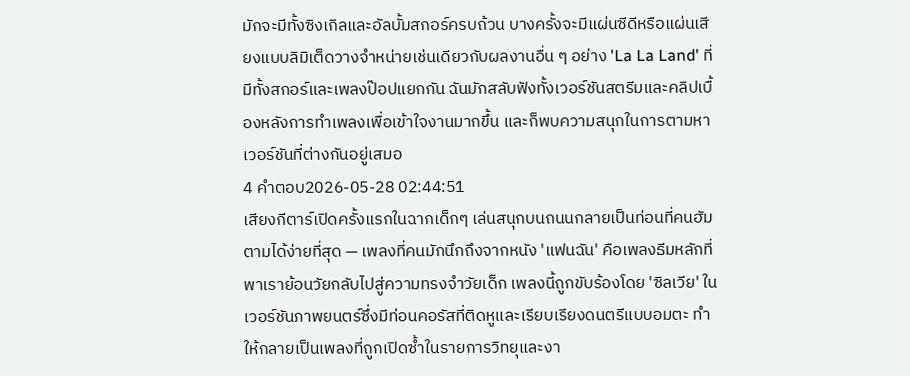มักจะมีทั้งซิงเกิลและอัลบั้มสกอร์ครบถ้วน บางครั้งจะมีแผ่นซีดีหรือแผ่นเสียงแบบลิมิเต็ดวางจำหน่ายเช่นเดียวกับผลงานอื่น ๆ อย่าง 'La La Land' ที่มีทั้งสกอร์และเพลงป๊อปแยกกัน ฉันมักสลับฟังทั้งเวอร์ชันสตรีมและคลิปเบื้องหลังการทำเพลงเพื่อเข้าใจงานมากขึ้น และก็พบความสนุกในการตามหาเวอร์ชันที่ต่างกันอยู่เสมอ
4 คำตอบ2026-05-28 02:44:51
เสียงกีตาร์เปิดครั้งแรกในฉากเด็กๆ เล่นสนุกบนถนนกลายเป็นท่อนที่คนฮัมตามได้ง่ายที่สุด — เพลงที่คนมักนึกถึงจากหนัง 'แฟนฉัน' คือเพลงธีมหลักที่พาเราย้อนวัยกลับไปสู่ความทรงจำวัยเด็ก เพลงนี้ถูกขับร้องโดย 'ซิลเวีย' ในเวอร์ชันภาพยนตร์ซึ่งมีท่อนคอรัสที่ติดหูและเรียบเรียงดนตรีแบบอมตะ ทำให้กลายเป็นเพลงที่ถูกเปิดซ้ำในรายการวิทยุและงา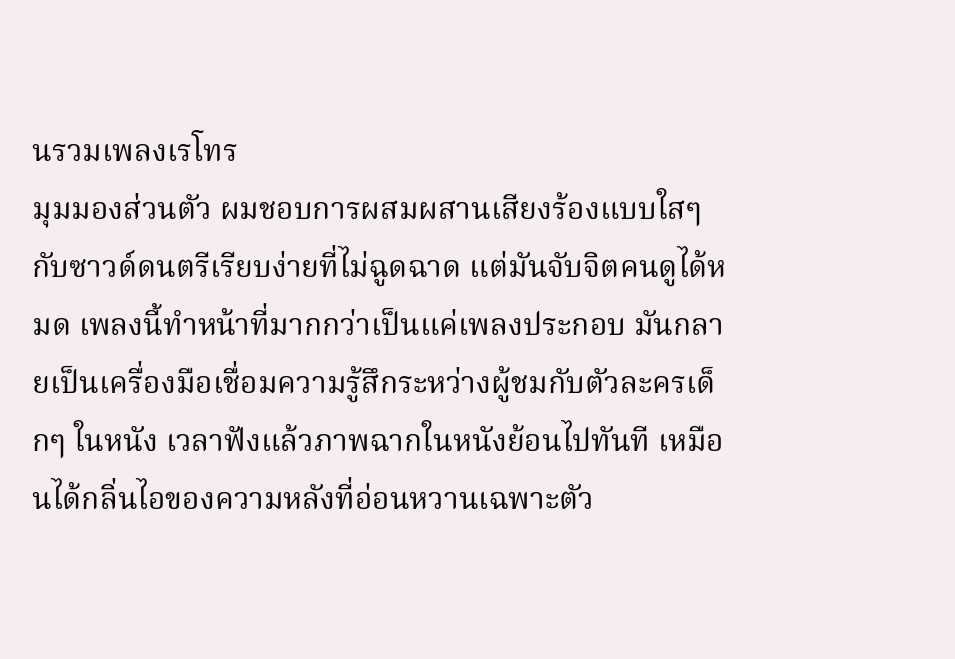นรวมเพลงเรโทร
มุมมองส่วนตัว ผมชอบการผสมผสานเสียงร้องแบบใสๆ กับซาวด์ดนตรีเรียบง่ายที่ไม่ฉูดฉาด แต่มันจับจิตคนดูได้หมด เพลงนี้ทำหน้าที่มากกว่าเป็นแค่เพลงประกอบ มันกลายเป็นเครื่องมือเชื่อมความรู้สึกระหว่างผู้ชมกับตัวละครเด็กๆ ในหนัง เวลาฟังแล้วภาพฉากในหนังย้อนไปทันที เหมือนได้กลิ่นไอของความหลังที่อ่อนหวานเฉพาะตัว